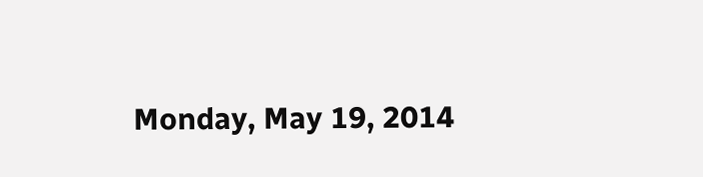Monday, May 19, 2014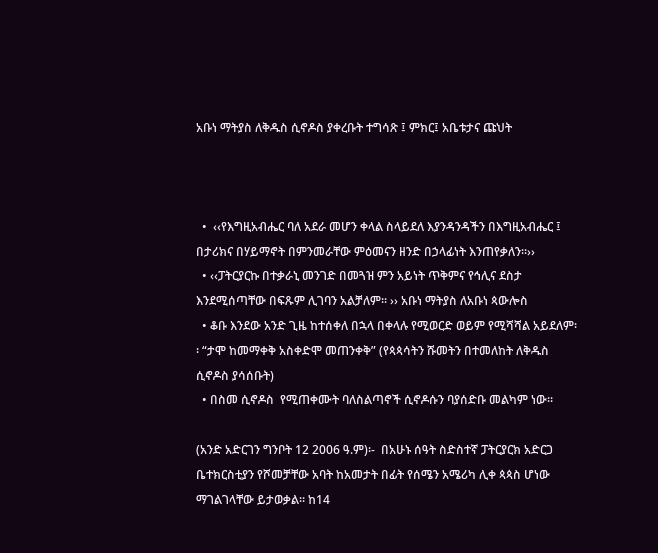አቡነ ማትያስ ለቅዱስ ሲኖዶስ ያቀረቡት ተግሳጽ ፤ ምክር፤ አቤቱታና ጩህት



  •  ‹‹የእግዚአብሔር ባለ አደራ መሆን ቀላል ስላይደለ እያንዳንዳችን በእግዚአብሔር ፤ በታሪክና በሃይማኖት በምንመራቸው ምዕመናን ዘንድ በኃላፊነት እንጠየቃለን፡፡››
  • ‹‹ፓትርያርኩ በተቃራኒ መንገድ በመጓዝ ምን አይነት ጥቅምና የኅሊና ደስታ እንደሚሰጣቸው በፍጹም ሊገባን አልቻለም፡፡ ›› አቡነ ማትያስ ለአቡነ ጳውሎስ
  • ቆቡ እንደው አንድ ጊዜ ከተሰቀለ በኋላ በቀላሉ የሚወርድ ወይም የሚሻሻል አይደለም፡፡ “ታሞ ከመማቀቅ አስቀድሞ መጠንቀቅ” (የጳጳሳትን ሹመትን በተመለከት ለቅዱስ ሲኖዶስ ያሳሰቡት)
  • በስመ ሲኖዶስ  የሚጠቀሙት ባለስልጣኖች ሲኖዶሱን ባያሰድቡ መልካም ነው፡፡

(አንድ አድርገን ግንቦት 12 2006 ዓ.ም)፡-  በአሁኑ ሰዓት ስድስተኛ ፓትርያርክ አድርጋ ቤተክርስቲያን የሾመቻቸው አባት ከአመታት በፊት የሰሜን አሜሪካ ሊቀ ጳጳስ ሆነው ማገልገላቸው ይታወቃል፡፡ ከ14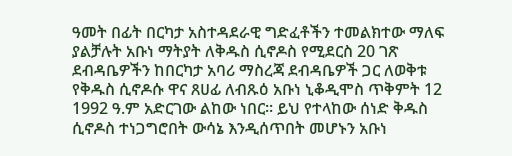ዓመት በፊት በርካታ አስተዳደራዊ ግድፈቶችን ተመልክተው ማለፍ ያልቻሉት አቡነ ማትያት ለቅዱስ ሲኖዶስ የሚደርስ 20 ገጽ ደብዳቤዎችን ከበርካታ አባሪ ማስረጃ ደብዳቤዎች ጋር ለወቅቱ የቅዱስ ሲኖዶሱ ዋና ጸሀፊ ለብጹዕ አቡነ ኒቆዲሞስ ጥቅምት 12 1992 ዓ.ም አድርገው ልከው ነበር፡፡ ይህ የተላከው ሰነድ ቅዱስ ሲኖዶስ ተነጋግሮበት ውሳኔ እንዲሰጥበት መሆኑን አቡነ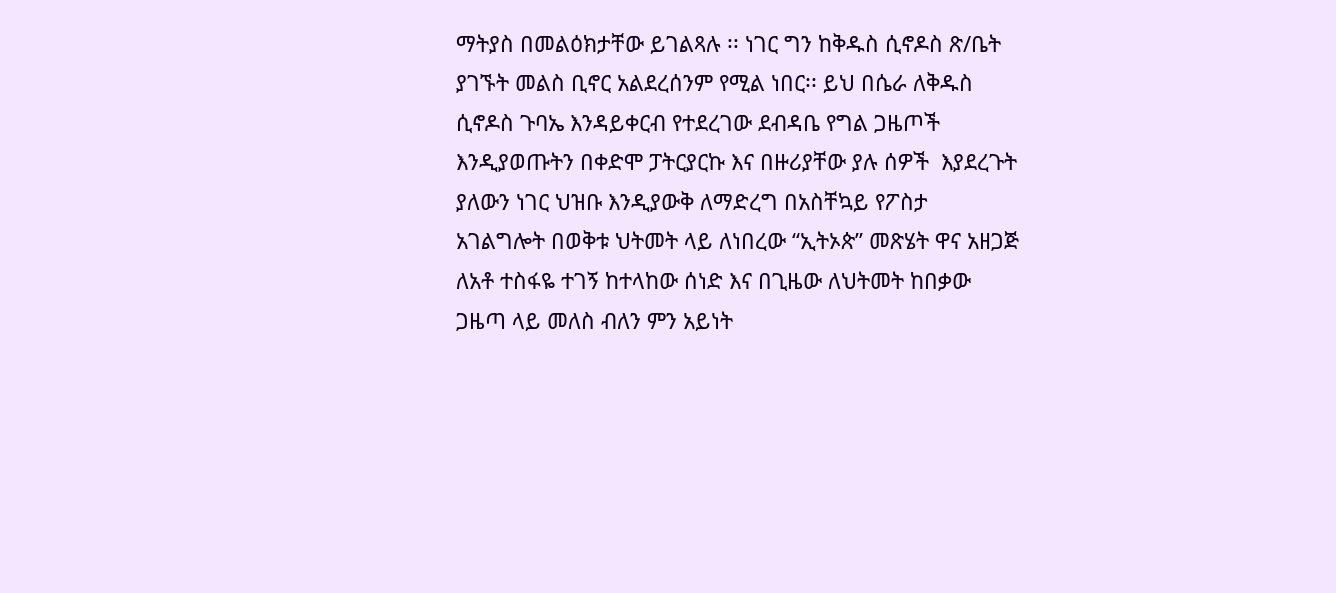ማትያስ በመልዕክታቸው ይገልጻሉ ፡፡ ነገር ግን ከቅዱስ ሲኖዶስ ጽ/ቤት ያገኙት መልስ ቢኖር አልደረሰንም የሚል ነበር፡፡ ይህ በሴራ ለቅዱስ ሲኖዶስ ጉባኤ እንዳይቀርብ የተደረገው ደብዳቤ የግል ጋዜጦች እንዲያወጡትን በቀድሞ ፓትርያርኩ እና በዙሪያቸው ያሉ ሰዎች  እያደረጉት ያለውን ነገር ህዝቡ እንዲያውቅ ለማድረግ በአስቸኳይ የፖስታ አገልግሎት በወቅቱ ህትመት ላይ ለነበረው “ኢትኦጵ” መጽሄት ዋና አዘጋጅ ለአቶ ተስፋዬ ተገኝ ከተላከው ሰነድ እና በጊዜው ለህትመት ከበቃው ጋዜጣ ላይ መለስ ብለን ምን አይነት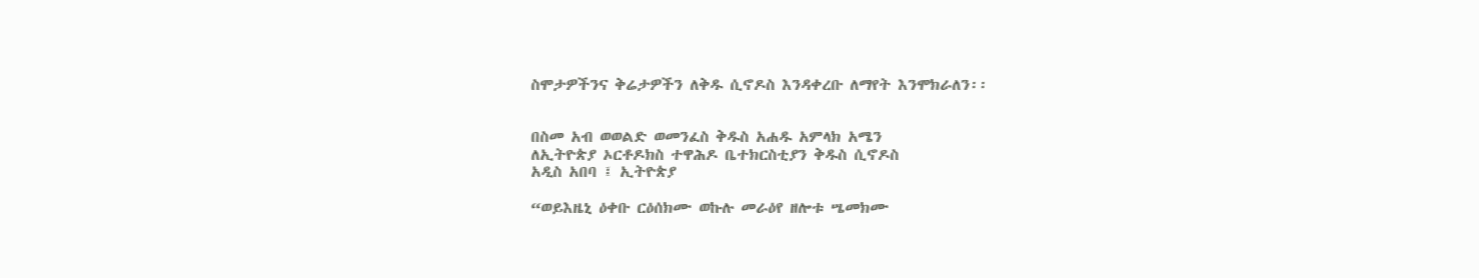ስሞታዎችንና ቅሬታዎችን ለቅዱ ሲኖዶስ እንዳቀረቡ ለማየት እንሞክራለን፡፡


በስመ አብ ወወልድ ወመንፈስ ቅዱስ አሐዱ አምላክ አሜን
ለኢትዮጵያ ኦርቶዶክስ ተዋሕዶ ቤተክርስቲያን ቅዱስ ሲኖዶስ
አዲስ አበባ ፤ ኢትዮጵያ

“ወይእዜኒ ዕቀቡ ርዕሰክሙ ወኩሉ መራዕየ ዘሎቱ ሤመክሙ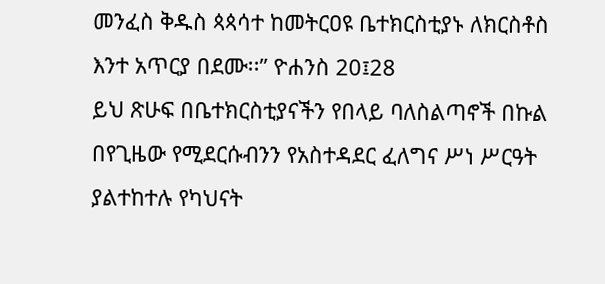መንፈስ ቅዱስ ጳጳሳተ ከመትርዐዩ ቤተክርስቲያኑ ለክርስቶስ እንተ አጥርያ በደሙ፡፡” ዮሐንስ 20፤28
ይህ ጽሁፍ በቤተክርስቲያናችን የበላይ ባለስልጣኖች በኩል በየጊዜው የሚደርሱብንን የአስተዳደር ፈለግና ሥነ ሥርዓት ያልተከተሉ የካህናት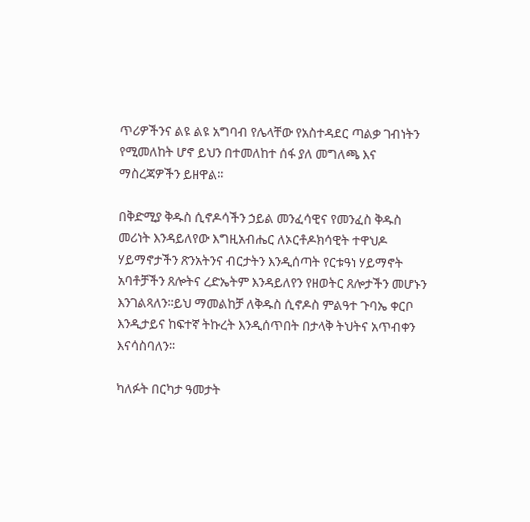ጥሪዎችንና ልዩ ልዩ አግባብ የሌላቸው የአስተዳደር ጣልቃ ገብነትን የሚመለከት ሆኖ ይህን በተመለከተ ሰፋ ያለ መግለጫ እና ማስረጃዎችን ይዘዋል፡፡

በቅድሚያ ቅዱስ ሲኖዶሳችን ኃይል መንፈሳዊና የመንፈስ ቅዱስ መሪነት እንዳይለየው እግዚአብሔር ለኦርቶዶክሳዊት ተዋህዶ ሃይማኖታችን ጽንአትንና ብርታትን እንዲሰጣት የርቱዓነ ሃይማኖት አባቶቻችን ጸሎትና ረድኤትም እንዳይለየን የዘወትር ጸሎታችን መሆኑን እንገልጻለን፡፡ይህ ማመልከቻ ለቅዱስ ሲኖዶስ ምልዓተ ጉባኤ ቀርቦ እንዲታይና ከፍተኛ ትኩረት እንዲሰጥበት በታላቅ ትህትና አጥብቀን እናሳስባለን፡፡

ካለፉት በርካታ ዓመታት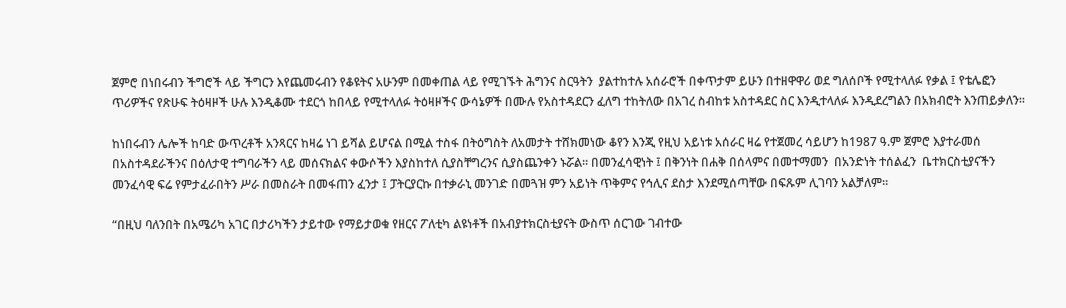ጀምሮ በነበሩብን ችግሮች ላይ ችግርን እየጨመሩብን የቆዩትና አሁንም በመቀጠል ላይ የሚገኙት ሕግንና ስርዓትን  ያልተከተሉ አሰራሮች በቀጥታም ይሁን በተዘዋዋሪ ወደ ግለሰቦች የሚተላለፉ የቃል ፤ የቴሌፎን ጥሪዎችና የጽሁፍ ትዕዛዞች ሁሉ እንዲቆሙ ተደርጎ ከበላይ የሚተላለፉ ትዕዛዞችና ውሳኔዎች በሙሉ የአስተዳደርን ፈለግ ተከትለው በአገረ ስብከቱ አስተዳደር ስር እንዲተላለፉ እንዲደረግልን በአክብሮት እንጠይቃለን፡፡

ከነበሩብን ሌሎች ከባድ ውጥረቶች አንጻርና ከዛሬ ነገ ይሻል ይሆናል በሚል ተስፋ በትዕግስት ለአመታት ተሸክመነው ቆየን እንጂ የዚህ አይነቱ አሰራር ዛሬ የተጀመረ ሳይሆን ከ1987 ዓ.ም ጀምሮ እያተራመሰ በአስተዳደራችንና በዕለታዊ ተግባራችን ላይ መሰናክልና ቀውሶችን እያስከተለ ሲያስቸግረንና ሲያስጨንቀን ኑሯል፡፡ በመንፈሳዊነት ፤ በቅንነት በሐቅ በሰላምና በመተማመን  በአንድነት ተሰልፈን  ቤተክርስቲያናችን መንፈሳዊ ፍሬ የምታፈራበትን ሥራ በመስራት በመፋጠን ፈንታ ፤ ፓትርያርኩ በተቃራኒ መንገድ በመጓዝ ምን አይነት ጥቅምና የኅሊና ደስታ እንደሚሰጣቸው በፍጹም ሊገባን አልቻለም፡፡

“በዚህ ባለንበት በአሜሪካ አገር በታሪካችን ታይተው የማይታወቁ የዘርና ፖለቲካ ልዩነቶች በአብያተክርስቲያናት ውስጥ ሰርገው ገብተው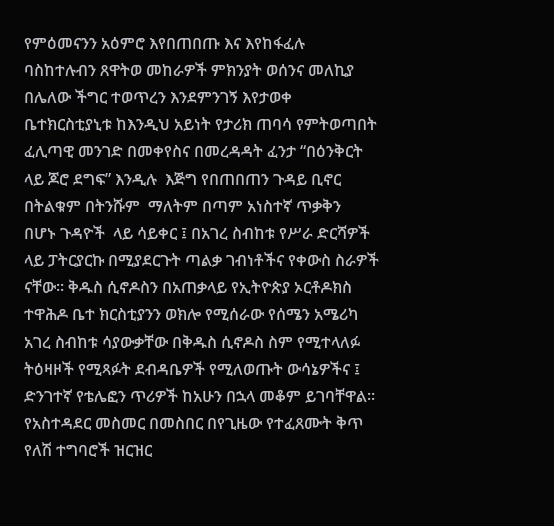የምዕመናንን አዕምሮ እየበጠበጡ እና እየከፋፈሉ ባስከተሉብን ጸዋትወ መከራዎች ምክንያት ወሰንና መለኪያ በሌለው ችግር ተወጥረን እንደምንገኝ እየታወቀ ቤተክርስቲያኒቱ ከእንዲህ አይነት የታሪክ ጠባሳ የምትወጣበት ፈሊጣዊ መንገድ በመቀየስና በመረዳዳት ፈንታ “በዕንቅርት ላይ ጆሮ ደግፍ” እንዲሉ  እጅግ የበጠበጠን ጉዳይ ቢኖር  በትልቁም በትንሹም  ማለትም በጣም አነስተኛ ጥቃቅን  በሆኑ ጉዳዮች  ላይ ሳይቀር ፤ በአገረ ስብከቱ የሥራ ድርሻዎች  ላይ ፓትርያርኩ በሚያደርጉት ጣልቃ ገብነቶችና የቀውስ ስራዎች ናቸው፡፡ ቅዱስ ሲኖዶስን በአጠቃላይ የኢትዮጵያ ኦርቶዶክስ ተዋሕዶ ቤተ ክርስቲያንን ወክሎ የሚሰራው የሰሜን አሜሪካ አገረ ስብከቱ ሳያውቃቸው በቅዱስ ሲኖዶስ ስም የሚተላለፉ ትዕዛዞች የሚጻፉት ደብዳቤዎች የሚለወጡት ውሳኔዎችና ፤ ድንገተኛ የቴሌፎን ጥሪዎች ከአሁን በኋላ መቆም ይገባቸዋል፡፡ የአስተዳደር መስመር በመስበር በየጊዜው የተፈጸሙት ቅጥ የለሽ ተግባሮች ዝርዝር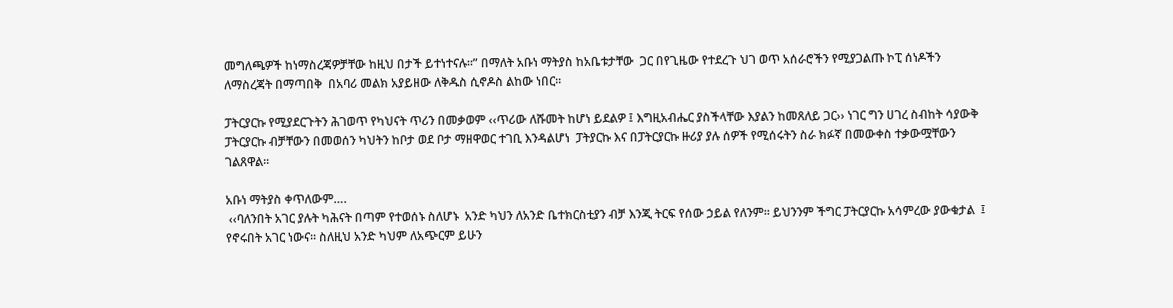መግለጫዎች ከነማስረጃዎቻቸው ከዚህ በታች ይተነተናሉ፡፡” በማለት አቡነ ማትያስ ከአቤቱታቸው  ጋር በየጊዜው የተደረጉ ህገ ወጥ አሰራሮችን የሚያጋልጡ ኮፒ ሰነዶችን ለማስረጃት በማጣበቅ  በአባሪ መልክ አያይዘው ለቅዱስ ሲኖዶስ ልከው ነበር፡፡

ፓትርያርኩ የሚያደርጉትን ሕገወጥ የካህናት ጥሪን በመቃወም ‹‹ጥሪው ለሹመት ከሆነ ይደልዎ ፤ እግዚአብሔር ያስችላቸው እያልን ከመጸለይ ጋር›› ነገር ግን ሀገረ ስብከት ሳያውቅ ፓትርያርኩ ብቻቸውን በመወሰን ካህትን ከቦታ ወደ ቦታ ማዘዋወር ተገቢ እንዳልሆነ  ፓትያርኩ እና በፓትርያርኩ ዙሪያ ያሉ ሰዎች የሚሰሩትን ስራ ክፉኛ በመውቀስ ተቃውሟቸውን ገልጸዋል፡፡

አቡነ ማትያስ ቀጥለውም….
 ‹‹ባለንበት አገር ያሉት ካሕናት በጣም የተወሰኑ ስለሆኑ  አንድ ካህን ለአንድ ቤተክርስቲያን ብቻ እንጂ ትርፍ የሰው ኃይል የለንም፡፡ ይህንንም ችግር ፓትርያርኩ አሳምረው ያውቁታል  ፤ የኖሩበት አገር ነውና፡፡ ስለዚህ አንድ ካህም ለአጭርም ይሁን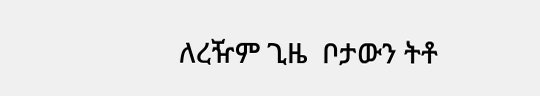ለረዥም ጊዜ  ቦታውን ትቶ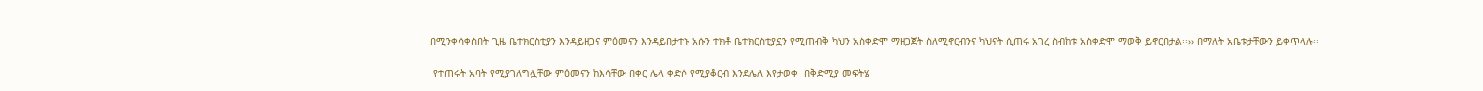በሚንቀሳቀስበት ጊዜ ቤተክርስቲያን እንዳይዘጋና ምዕመናን እንዳይበታተኑ አሱን ተክቶ ቤተክርስቲያኗን የሚጠብቅ ካህን አስቀድሞ ማዘጋጀት ስለሚኖርብንና ካህናት ሲጠሩ አገረ ስብከቱ አስቀድሞ ማወቅ ይኖርበታል፡፡›› በማለት አቤቱታቸውን ይቀጥላሉ፡፡

 የተጠሩት አባት የሚያገለግሏቸው ምዕመናን ከእሳቸው በቀር ሌላ ቀድሶ የሚያቆርብ እንደሌለ እየታወቀ  በቅድሚያ መፍትሄ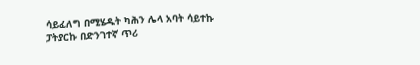ሳይፈለግ በሚሄዱት ካሕን ሌላ አባት ሳይተኩ ፓትያርኩ በድንገተኛ ጥሪ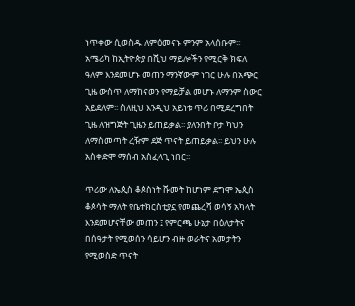ነጥቀው ሲወስዱ ለምዕመናኑ ምንም አላሰቡም፡፡ አሜሪካ ከኢትዮጵያ በሺህ ማይሎችን የሚርቅ ክፍለ ዓለም እንደመሆኑ መጠን ማንኛውም ነገር ሁሉ በአጭር ጊዜ ውስጥ ለማከናወን የማይቻል መሆኑ ለማንም ስውር አይደለም፡፡ ስለዚህ እንዲህ አይነቱ ጥሪ በሚደረግበት ጊዜ ለዝግጅት ጊዜን ይጠይቃል፡፡ ያለንበት ቦታ ካህን ለማስመጣት ረዥም ደጅ ጥናት ይጠይቃል፡፡ ይህን ሁሉ አስቀድሞ ማሰብ አስፈላጊ ነበር፡፡

ጥሪው ለኤጲስ ቆጶስነት ሹመት ከሆነም ደግሞ ኤጲስ ቆጶሳት ማለት የቤተክርስቲያኗ የመጨረሻ ወሳኝ አካላት እንደመሆናቸው መጠን ፤ የምርጫ ሁኔታ በዕለታትና በሰዓታት የሚወሰን ሳይሆን ብዙ ወራትና አመታትን የሚወስድ ጥናት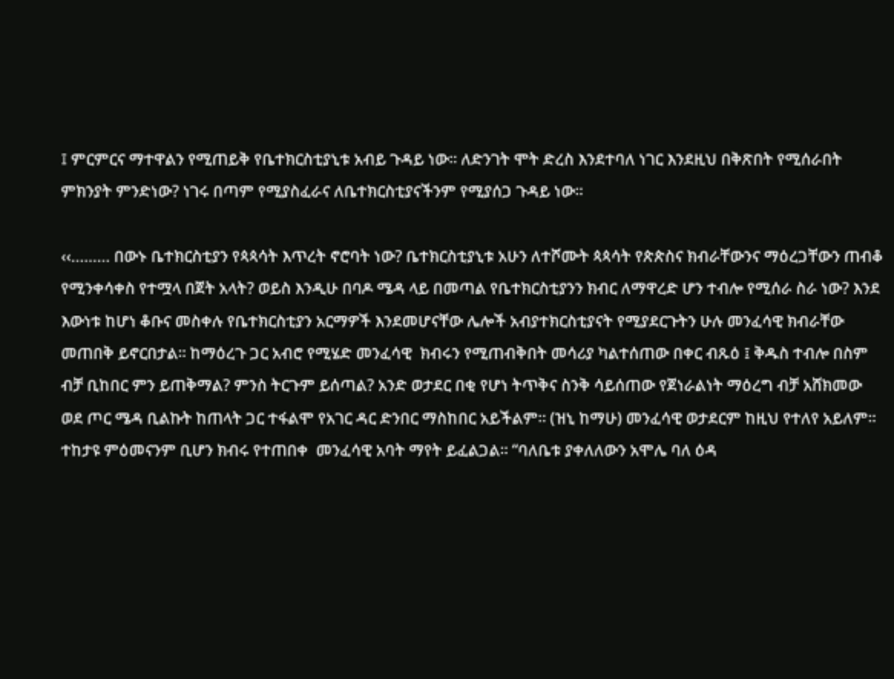፤ ምርምርና ማተዋልን የሚጠይቅ የቤተክርስቲያኒቱ አብይ ጉዳይ ነው፡፡ ለድንገት ሞት ድረስ እንደተባለ ነገር እንደዚህ በቅጽበት የሚሰራበት ምክንያት ምንድነው? ነገሩ በጣም የሚያስፈራና ለቤተክርስቲያናችንም የሚያሰጋ ጉዳይ ነው፡፡

‹‹……… በውኑ ቤተክርስቲያን የጳጳሳት እጥረት ኖሮባት ነው? ቤተክርስቲያኒቱ አሁን ለተሾሙት ጳጳሳት የጵጵስና ክብራቸውንና ማዕረጋቸውን ጠብቆ የሚንቀሳቀስ የተሟላ በጀት አላት? ወይስ እንዲሁ በባዶ ሜዳ ላይ በመጣል የቤተክርስቲያንን ክብር ለማዋረድ ሆን ተብሎ የሚሰራ ስራ ነው? እንደ እውነቱ ከሆነ ቆቡና መስቀሉ የቤተክርስቲያን አርማዎች እንደመሆናቸው ሌሎች አብያተክርስቲያናት የሚያደርጉትን ሁሉ መንፈሳዊ ክብራቸው መጠበቅ ይኖርበታል፡፡ ከማዕረጉ ጋር አብሮ የሚሄድ መንፈሳዊ  ክብሩን የሚጠብቅበት መሳሪያ ካልተሰጠው በቀር ብጹዕ ፤ ቅዱስ ተብሎ በስም ብቻ ቢከበር ምን ይጠቅማል? ምንስ ትርጉም ይሰጣል? አንድ ወታደር በቂ የሆነ ትጥቅና ስንቅ ሳይሰጠው የጀነራልነት ማዕረግ ብቻ አሸክመው ወደ ጦር ሜዳ ቢልኩት ከጠላት ጋር ተፋልሞ የአገር ዳር ድንበር ማስከበር አይችልም፡፡ (ዝኒ ከማሁ) መንፈሳዊ ወታደርም ከዚህ የተለየ አይለም፡፡ ተከታዩ ምዕመናንም ቢሆን ክብሩ የተጠበቀ  መንፈሳዊ አባት ማየት ይፈልጋል፡፡ “ባለቤቱ ያቀለለውን አሞሌ ባለ ዕዳ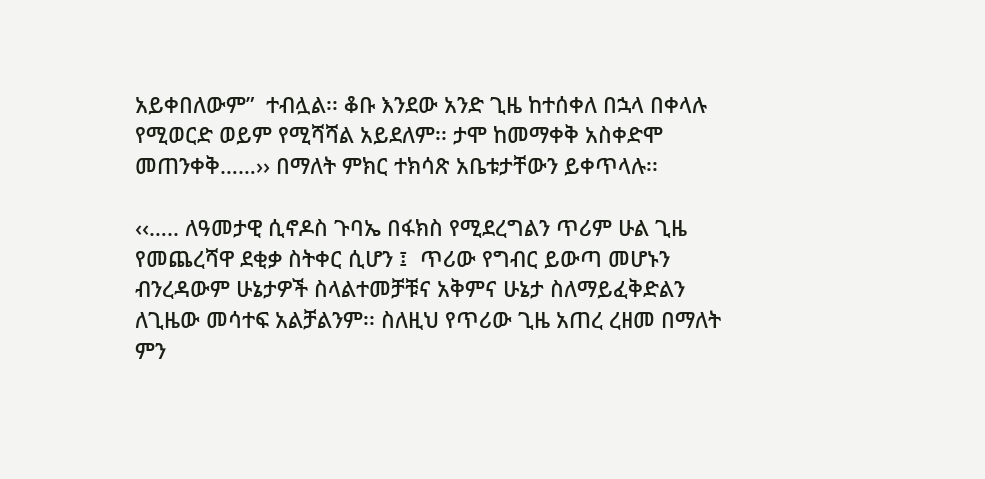አይቀበለውም”  ተብሏል፡፡ ቆቡ እንደው አንድ ጊዜ ከተሰቀለ በኋላ በቀላሉ የሚወርድ ወይም የሚሻሻል አይደለም፡፡ ታሞ ከመማቀቅ አስቀድሞ መጠንቀቅ……›› በማለት ምክር ተክሳጽ አቤቱታቸውን ይቀጥላሉ፡፡

‹‹….. ለዓመታዊ ሲኖዶስ ጉባኤ በፋክስ የሚደረግልን ጥሪም ሁል ጊዜ የመጨረሻዋ ደቂቃ ስትቀር ሲሆን ፤  ጥሪው የግብር ይውጣ መሆኑን ብንረዳውም ሁኔታዎች ስላልተመቻቹና አቅምና ሁኔታ ስለማይፈቅድልን ለጊዜው መሳተፍ አልቻልንም፡፡ ስለዚህ የጥሪው ጊዜ አጠረ ረዘመ በማለት ምን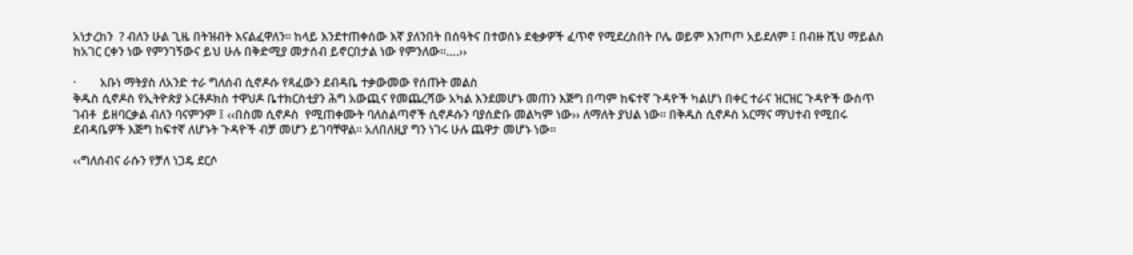አነታረከን  ? ብለን ሁል ጊዜ በትዝብት እናልፈዋለን፡፡ ከላይ እንደተጠቀሰው እኛ ያለንበት በሰዓትና በተወሰኑ ደቂቃዎች ፈጥኖ የሚደረስበት ቦሌ ወይም እንጦጦ አይደለም ፤ በብዙ ሺህ ማይልስ  ከአገር ርቀን ነው የምንገኝውና ይህ ሁሉ በቅድሚያ መታሰብ ይኖርበታል ነው የምንለው፡፡….››

·        አቡነ ማትያስ ለአንድ ተራ ግለሰብ ሲኖዶሱ የጻፈውን ደብዳቤ ተቃውመው የሰጡት መልስ
ቅዱስ ሲኖዶስ የኢትዮጵያ ኦርቶዶክስ ተዋህዶ ቤተክርስቲያን ሕግ አውጪና የመጨረሻው አካል እንደመሆኑ መጠን እጅግ በጣም ከፍተኛ ጉዳዮች ካልሆነ በቀር ተራና ዝርዝር ጉዳዮች ውስጥ ገብቶ  ይዘባርቃል ብለን ባናምንም ፤ ‹‹በስመ ሲኖዶስ  የሚጠቀሙት ባለስልጣኖች ሲኖዶሱን ባያሰድቡ መልካም ነው›› ለማለት ያህል ነው፡፡ በቅዱስ ሲኖዶስ አርማና ማህተብ የሚበሩ ደብዳቤዎች እጅግ ከፍተኛ ለሆኑት ጉዳዮች ብቻ መሆን ይገባቸዋል፡፡ አለበለዚያ ግን ነገሩ ሁሉ ጨዋታ መሆኑ ነው፡፡

‹‹ግለሰብና ራሱን የቻለ ነጋዴ ደርሶ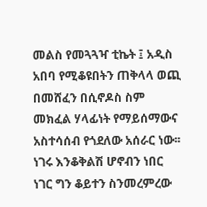መልስ የመጓጓዣ ቲኬት ፤ አዲስ አበባ የሚቆዩበትን ጠቅላላ ወጪ በመሸፈን በሲኖዶስ ስም መክፈል ሃላፊነት የማይሰማውና አስተሳሰብ የጎደለው አሰራር ነው፡፡ ነገሩ እንቆቅልሽ ሆኖብን ነበር ነገር ግን ቆይተን ስንመረምረው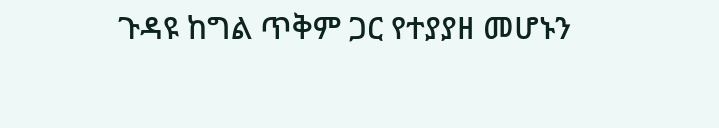ጉዳዩ ከግል ጥቅም ጋር የተያያዘ መሆኑን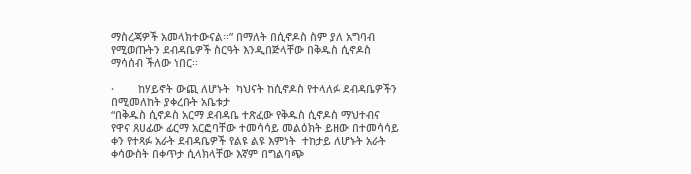ማስረጃዎች አመላክተውናል፡፡” በማለት በሲኖዶስ ስም ያለ አግባብ የሚወጡትን ደብዳቤዎች ስርዓት እንዲበጅላቸው በቅዱስ ሲኖዶስ ማሳሰብ ችለው ነበር፡፡

·        ከሃይኖት ውጪ ለሆኑት  ካህናት ከሲኖዶስ የተላለፉ ደብዳቤዎችን በሚመለከት ያቀረቡት አቤቱታ
“በቅዱስ ሲኖዶስ አርማ ደብዳቤ ተጽፈው የቅዱስ ሲኖዶስ ማህተብና የዋና ጸሀፊው ፊርማ አርፎባቸው ተመሳሳይ መልዕክት ይዘው በተመሳሳይ ቀን የተጻፉ አራት ደብዳቤዎች የልዩ ልዩ እምነት  ተከታይ ለሆኑት አራት ቀሳውስት በቀጥታ ሲላክላቸው እኛም በግልባጭ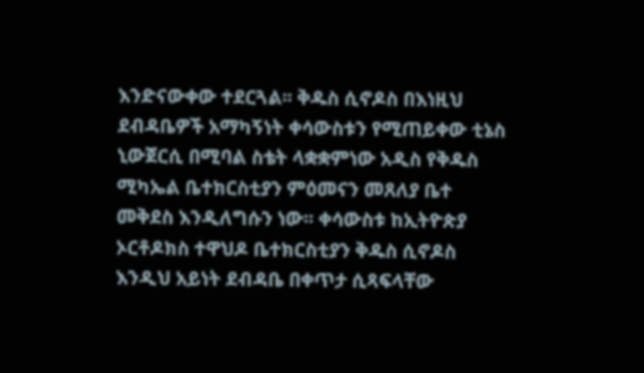እንድናውቀው ተደርጓል፡፡ ቅዱስ ሲኖዶስ በእነዚህ ደብዳቤዎች አማካኝነት ቀሳውስቱን የሚጠይቀው ቲኔስ ኒውጀርሲ በሚባል ስቴት ላቋቋምነው አዲስ የቅዱስ ሚካኤል ቤተክርስቲያን ምዕመናን መጸለያ ቤተ መቅደስ እንዲለግሱን ነው፡፡ ቀሳውስቱ ከኢትዮጵያ ኦርቶዶክስ ተዋህዶ ቤተክርስቲያን ቅዱስ ሲኖዶስ እንዲህ አይነት ደብዳቤ በቀጥታ ሲጻፍላቸው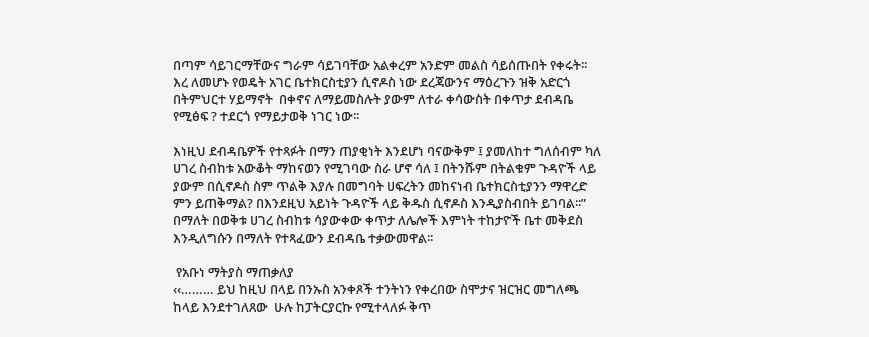በጣም ሳይገርማቸውና ግራም ሳይገባቸው አልቀረም አንድም መልስ ሳይሰጡበት የቀሩት፡፡  እረ ለመሆኑ የወዴት አገር ቤተክርስቲያን ሲኖዶስ ነው ደረጃውንና ማዕረጉን ዝቅ አድርጎ በትምህርተ ሃይማኖት  በቀኖና ለማይመስሉት ያውም ለተራ ቀሳውስት በቀጥታ ደብዳቤ የሚፅፍ ? ተደርጎ የማይታወቅ ነገር ነው፡፡

እነዚህ ደብዳቤዎች የተጻፉት በማን ጠያቂነት እንደሆነ ባናውቅም ፤ ያመለከተ ግለሰብም ካለ ሀገረ ስብከቱ አውቆት ማከናወን የሚገባው ስራ ሆኖ ሳለ ፤ በትንሹም በትልቁም ጉዳዮች ላይ ያውም በሲኖዶስ ስም ጥልቅ እያሉ በመግባት ሀፍረትን መከናነብ ቤተክርስቲያንን ማዋረድ ምን ይጠቅማል? በእንደዚህ አይነት ጉዳዮች ላይ ቅዱስ ሲኖዶስ እንዲያስብበት ይገባል፡፡” በማለት በወቅቱ ሀገረ ስብከቱ ሳያውቀው ቀጥታ ለሌሎች እምነት ተከታዮች ቤተ መቅደስ እንዲለግሱን በማለት የተጻፈውን ደብዳቤ ተቃውመዋል፡፡

 የአቡነ ማትያስ ማጠቃለያ
‹‹……… ይህ ከዚህ በላይ በንኡስ አንቀጾች ተንትነን የቀረበው ስሞታና ዝርዝር መግለጫ ከላይ እንደተገለጸው  ሁሉ ከፓትርያርኩ የሚተላለፉ ቅጥ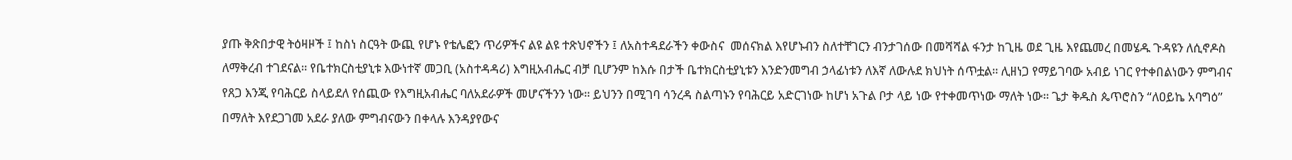ያጡ ቅጽበታዊ ትዕዛዞች ፤ ከስነ ስርዓት ውጪ የሆኑ የቴሌፎን ጥሪዎችና ልዩ ልዩ ተጽህኖችን ፤ ለአስተዳደራችን ቀውስና  መሰናክል እየሆኑብን ስለተቸገርን ብንታገሰው በመሻሻል ፋንታ ከጊዜ ወደ ጊዜ እየጨመረ በመሄዱ ጉዳዩን ለሲኖዶስ ለማቅረብ ተገደናል፡፡ የቤተክርስቲያኒቱ እውነተኛ መጋቢ (አስተዳዳሪ) እግዚአብሔር ብቻ ቢሆንም ከእሱ በታች ቤተክርስቲያኒቱን እንድንመግብ ኃላፊነቱን ለእኛ ለውሉደ ክህነት ሰጥቷል፡፡ ሊዘነጋ የማይገባው አብይ ነገር የተቀበልነውን ምግብና የጸጋ እንጂ የባሕርይ ስላይደለ የሰጪው የእግዚአብሔር ባለአደራዎች መሆናችንን ነው፡፡ ይህንን በሚገባ ሳንረዳ ስልጣኑን የባሕርይ አድርገነው ከሆነ አጉል ቦታ ላይ ነው የተቀመጥነው ማለት ነው፡፡ ጌታ ቅዱስ ጴጥሮስን “ለዐይኬ አባግዕ” በማለት እየደጋገመ አደራ ያለው ምግብናውን በቀላሉ እንዳያየውና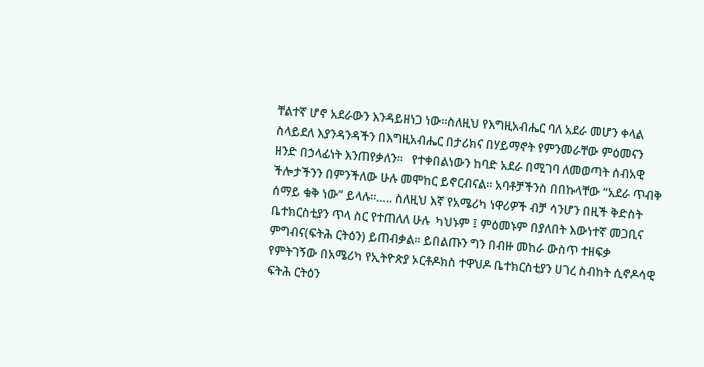ቸልተኛ ሆኖ አደራውን እንዳይዘነጋ ነው፡፡ስለዚህ የእግዚአብሔር ባለ አደራ መሆን ቀላል ስላይደለ እያንዳንዳችን በእግዚአብሔር በታሪክና በሃይማኖት የምንመራቸው ምዕመናን ዘንድ በኃላፊነት እንጠየቃለን፡፡   የተቀበልነውን ከባድ አደራ በሚገባ ለመወጣት ሰብአዊ ችሎታችንን በምንችለው ሁሉ መሞከር ይኖርብናል፡፡ አባቶቻችንስ በበኩላቸው “አደራ ጥብቅ ሰማይ ቁቅ ነው” ይላሉ፡፡….. ስለዚህ እኛ የአሜሪካ ነዋሪዎች ብቻ ሳንሆን በዚች ቅድስት ቤተክርስቲያን ጥላ ስር የተጠለለ ሁሉ  ካህኑም ፤ ምዕመኑም በያለበት እውነተኛ መጋቢና ምግብና(ፍትሕ ርትዕን) ይጠብቃል፡፡ ይበልጡን ግን በብዙ መከራ ውስጥ ተዘፍቃ የምትገኝው በአሜሪካ የኢትዮጵያ ኦርቶዶክስ ተዋህዶ ቤተክርስቲያን ሀገረ ስብከት ሲኖዶሳዊ ፍትሕ ርትዕን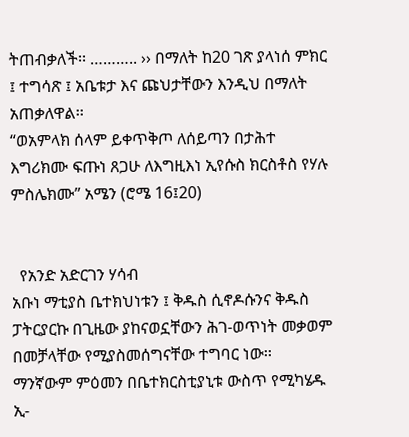ትጠብቃለች፡፡ ……….. ›› በማለት ከ20 ገጽ ያላነሰ ምክር ፤ ተግሳጽ ፤ አቤቱታ እና ጩህታቸውን እንዲህ በማለት አጠቃለዋል፡፡
“ወአምላክ ሰላም ይቀጥቅጦ ለሰይጣን በታሕተ እግሪክሙ ፍጡነ ጸጋሁ ለእግዚእነ ኢየሱስ ክርስቶስ የሃሉ ምስሌክሙ” አሜን (ሮሜ 16፤20)


  የአንድ አድርገን ሃሳብ
አቡነ ማቲያስ ቤተክህነቱን ፤ ቅዱስ ሲኖዶሱንና ቅዱስ ፓትርያርኩ በጊዜው ያከናወኗቸውን ሕገ-ወጥነት መቃወም በመቻላቸው የሚያስመሰግናቸው ተግባር ነው፡፡ ማንኛውም ምዕመን በቤተክርስቲያኒቱ ውስጥ የሚካሄዱ ኢ-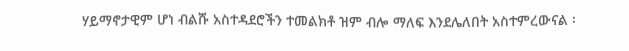ሃይማኖታዊም ሆነ ብልሹ አስተዳደሮችን ተመልክቶ ዝም ብሎ ማለፍ እንደሌለበት አስተምረውናል ፡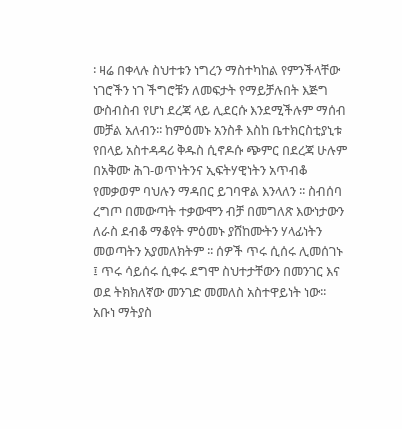፡ ዛሬ በቀላሉ ስህተቱን ነግረን ማስተካከል የምንችላቸው ነገሮችን ነገ ችግሮቹን ለመፍታት የማይቻሉበት እጅግ ውስብስብ የሆነ ደረጃ ላይ ሊደርሱ እንደሚችሉም ማሰብ መቻል አለብን፡፡ ከምዕመኑ አንስቶ እስከ ቤተክርስቲያኒቱ የበላይ አስተዳዳሪ ቅዱስ ሲኖዶሱ ጭምር በደረጃ ሁሉም በአቅሙ ሕገ-ወጥነትንና ኢፍትሃዊነትን አጥብቆ የመቃወም ባህሉን ማዳበር ይገባዋል እንላለን ፡፡ ስብሰባ ረግጦ በመውጣት ተቃውሞን ብቻ በመግለጽ እውነታውን ለራስ ደብቆ ማቆየት ምዕመኑ ያሸከሙትን ሃላፊነትን መወጣትን አያመለክትም ፡፡ ሰዎች ጥሩ ሲሰሩ ሊመሰገኑ ፤ ጥሩ ሳይሰሩ ሲቀሩ ደግሞ ስህተታቸውን በመንገር እና ወደ ትክክለኛው መንገድ መመለስ አስተዋይነት ነው፡፡ አቡነ ማትያስ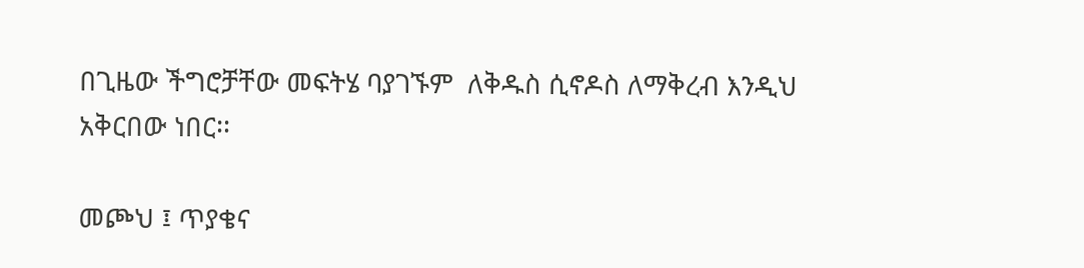በጊዜው ችግሮቻቸው መፍትሄ ባያገኙም  ለቅዱስ ሲኖዶስ ለማቅረብ እንዲህ አቅርበው ነበር፡፡

መጮህ ፤ ጥያቄና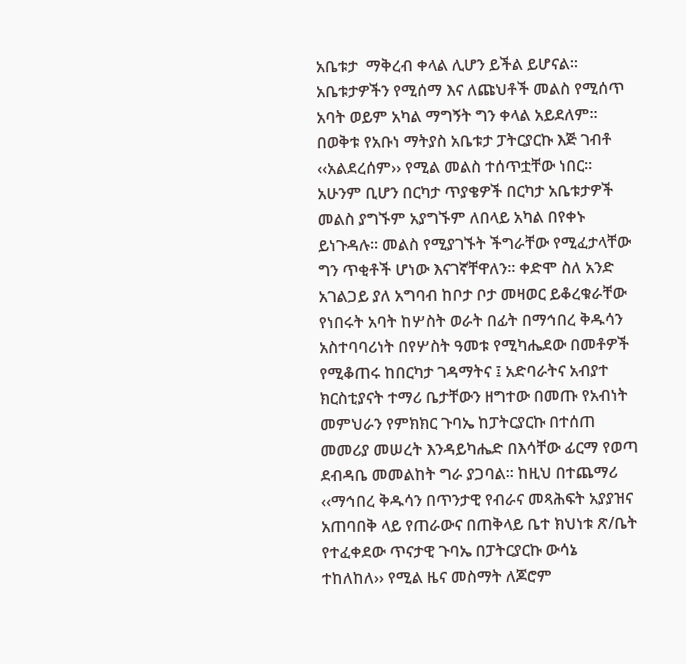አቤቱታ  ማቅረብ ቀላል ሊሆን ይችል ይሆናል፡፡ አቤቱታዎችን የሚሰማ እና ለጩህቶች መልስ የሚሰጥ አባት ወይም አካል ማግኝት ግን ቀላል አይደለም፡፡ በወቅቱ የአቡነ ማትያስ አቤቱታ ፓትርያርኩ እጅ ገብቶ ‹‹አልደረሰም›› የሚል መልስ ተሰጥቷቸው ነበር፡፡ አሁንም ቢሆን በርካታ ጥያቄዎች በርካታ አቤቱታዎች መልስ ያግኙም አያግኙም ለበላይ አካል በየቀኑ ይነጉዳሉ፡፡ መልስ የሚያገኙት ችግራቸው የሚፈታላቸው ግን ጥቂቶች ሆነው እናገኛቸዋለን፡፡ ቀድሞ ስለ አንድ አገልጋይ ያለ አግባብ ከቦታ ቦታ መዛወር ይቆረቁራቸው የነበሩት አባት ከሦስት ወራት በፊት በማኅበረ ቅዱሳን አስተባባሪነት በየሦስት ዓመቱ የሚካሔደው በመቶዎች የሚቆጠሩ ከበርካታ ገዳማትና ፤ አድባራትና አብያተ ክርስቲያናት ተማሪ ቤታቸውን ዘግተው በመጡ የአብነት መምህራን የምክክር ጉባኤ ከፓትርያርኩ በተሰጠ መመሪያ መሠረት እንዳይካሔድ በእሳቸው ፊርማ የወጣ ደብዳቤ መመልከት ግራ ያጋባል፡፡ ከዚህ በተጨማሪ ‹‹ማኅበረ ቅዱሳን በጥንታዊ የብራና መጻሕፍት አያያዝና አጠባበቅ ላይ የጠራውና በጠቅላይ ቤተ ክህነቱ ጽ/ቤት የተፈቀደው ጥናታዊ ጉባኤ በፓትርያርኩ ውሳኔ ተከለከለ›› የሚል ዜና መስማት ለጆሮም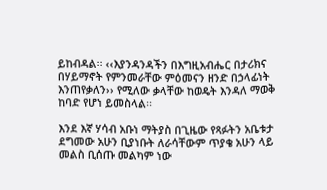ይከብዳል፡፡ ‹‹እያንዳንዳችን በእግዚአብሔር በታሪክና በሃይማኖት የምንመራቸው ምዕመናን ዘንድ በኃላፊነት እንጠየቃለን›› የሚለው ቃላቸው ከወዴት እንዳለ ማወቅ ከባድ የሆነ ይመስላል፡፡

እንደ እኛ ሃሳብ አቡነ ማትያስ በጊዜው የጻፉትን አቤቱታ ደግመው አሁን ቢያነቡት ለራሳቸውም ጥያቄ አሁን ላይ መልስ ቢሰጡ መልካም ነው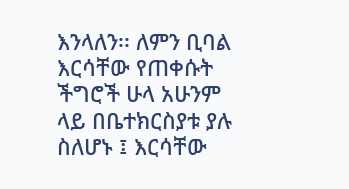እንላለን፡፡ ለምን ቢባል እርሳቸው የጠቀሱት ችግሮች ሁላ አሁንም ላይ በቤተክርስያቱ ያሉ ስለሆኑ ፤ እርሳቸው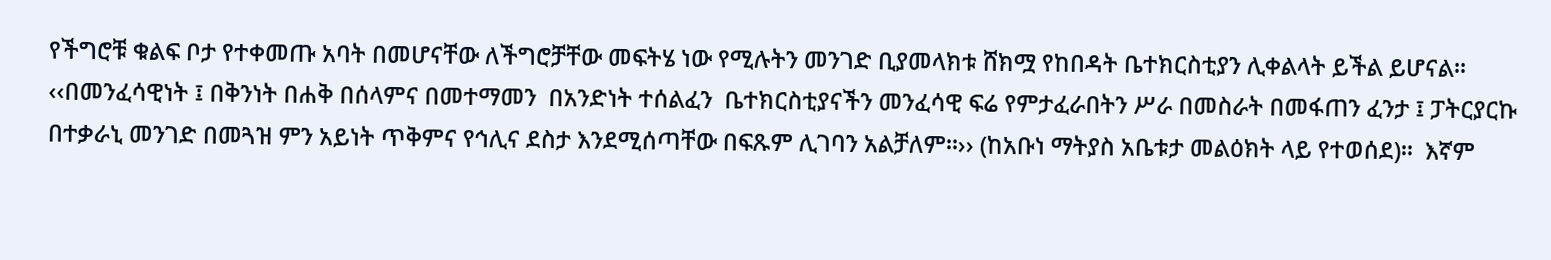የችግሮቹ ቁልፍ ቦታ የተቀመጡ አባት በመሆናቸው ለችግሮቻቸው መፍትሄ ነው የሚሉትን መንገድ ቢያመላክቱ ሸክሟ የከበዳት ቤተክርስቲያን ሊቀልላት ይችል ይሆናል፡፡ ‹‹በመንፈሳዊነት ፤ በቅንነት በሐቅ በሰላምና በመተማመን  በአንድነት ተሰልፈን  ቤተክርስቲያናችን መንፈሳዊ ፍሬ የምታፈራበትን ሥራ በመስራት በመፋጠን ፈንታ ፤ ፓትርያርኩ በተቃራኒ መንገድ በመጓዝ ምን አይነት ጥቅምና የኅሊና ደስታ እንደሚሰጣቸው በፍጹም ሊገባን አልቻለም፡፡›› (ከአቡነ ማትያስ አቤቱታ መልዕክት ላይ የተወሰደ)፡፡  እኛም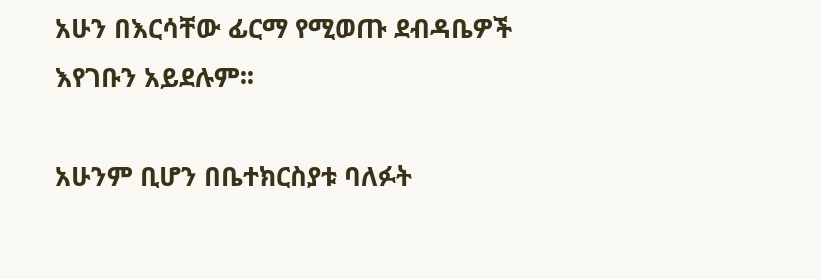አሁን በእርሳቸው ፊርማ የሚወጡ ደብዳቤዎች እየገቡን አይደሉም፡፡

አሁንም ቢሆን በቤተክርስያቱ ባለፉት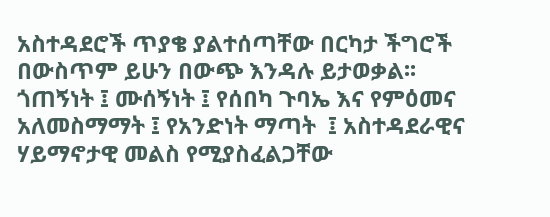አስተዳደሮች ጥያቄ ያልተሰጣቸው በርካታ ችግሮች በውስጥም ይሁን በውጭ እንዳሉ ይታወቃል፡፡ ጎጠኝነት ፤ ሙሰኝነት ፤ የሰበካ ጉባኤ እና የምዕመና አለመስማማት ፤ የአንድነት ማጣት  ፤ አስተዳደራዊና ሃይማኖታዊ መልስ የሚያስፈልጋቸው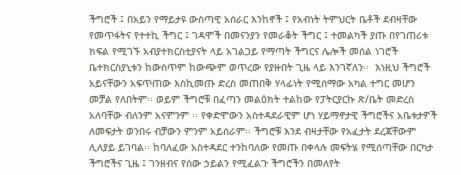ችግሮች ፤ በአይን የማይታዩ ውስጣዊ አሰራር እንከኖች ፤ የአብነት ትምህርት ቤቶች ደብዛቸው የመጥፋትና የተተኪ ችግር ፤ ገዳሞች በመናንያን የመራቆት ችግር ፤ ተመልካች ያጡ በየገጠሪቱ ክፍል የሚገኙ አብያተክርስቲያናት ላይ አገልጋይ የማጣት ችግርና ሌሎች መሰል ነገሮች ቤተክርስያኒቱን ከውስጥም ከውጭም ወጥረው የያዙበት ጊዜ ላይ እንገኛለን፡፡  እነዚህ ችግሮች አይናቸውን አፍጥጠው እስኪመጡ ድረስ መጠበቅ ሃላፊነት የሚሰማው አካል ተግር መሆን መቻል የለበትም፡፡ ወይም ችግሮቹ በፈጣን መልዕክት ተልከው የፓትርያርኩ ጽ/ቤት መድረስ አለባቸው ብለንም አናምንም ፡፡ የቀድሞውን አስተዳደራዊም ሆነ ሃይማኖታዊ ችግሮችና አቤቱታዎች ለመፍታት ወንበሩ ብቻውን ምንም አይሰራም፡፡ ችግሮቹ እንደ ብዛታቸው የአፈታት ደረጃቸውም ሊለያይ ይገባል፡፡ ከባለፈው አስተዳደር ተንከባለው የመጡ በቀላሉ መፍትሄ የሚሰጣቸው በርካታ ችግሮችና ጊዜ ፤ ገንዘብና የሰው ኃይልን የሚፈልጉ ችግሮችን በመለየት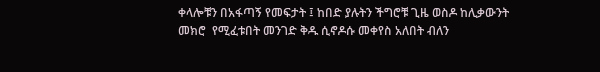ቀላሎቹን በአፋጣኝ የመፍታት ፤ ከበድ ያሉትን ችግሮቹ ጊዜ ወስዶ ከሊቃውንት መክሮ  የሚፈቱበት መንገድ ቅዱ ሲኖዶሱ መቀየስ አለበት ብለን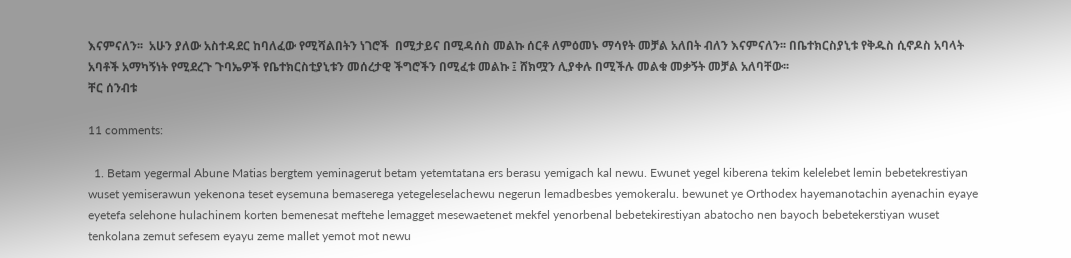እናምናለን፡፡  አሁን ያለው አስተዳደር ከባለፈው የሚሻልበትን ነገሮች  በሚታይና በሚዳሰስ መልኩ ሰርቶ ለምዕመኑ ማሳየት መቻል አለበት ብለን እናምናለን፡፡ በቤተክርስያኒቱ የቅዱስ ሲኖዶስ አባላት አባቶች አማካኝነት የሚደረጉ ጉባኤዎች የቤተክርስቲያኒቱን መሰረታዊ ችግሮችን በሚፈቱ መልኩ ፤ ሸክሟን ሊያቀሉ በሚችሉ መልቁ መቃኝት መቻል አለባቸው፡፡
ቸር ሰንብቱ

11 comments:

  1. Betam yegermal Abune Matias bergtem yeminagerut betam yetemtatana ers berasu yemigach kal newu. Ewunet yegel kiberena tekim kelelebet lemin bebetekrestiyan wuset yemiserawun yekenona teset eysemuna bemaserega yetegeleselachewu negerun lemadbesbes yemokeralu. bewunet ye Orthodex hayemanotachin ayenachin eyaye eyetefa selehone hulachinem korten bemenesat meftehe lemagget mesewaetenet mekfel yenorbenal bebetekirestiyan abatocho nen bayoch bebetekerstiyan wuset tenkolana zemut sefesem eyayu zeme mallet yemot mot newu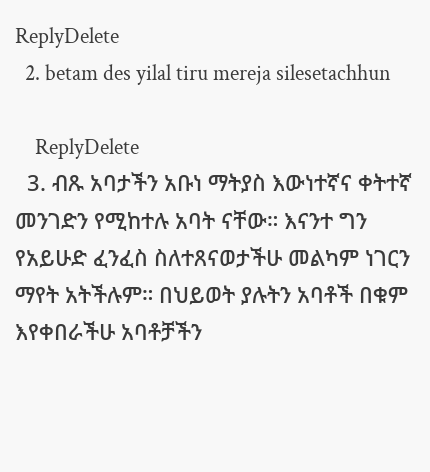ReplyDelete
  2. betam des yilal tiru mereja silesetachhun

    ReplyDelete
  3. ብጹ አባታችን አቡነ ማትያስ እውነተኛና ቀትተኛ መንገድን የሚከተሉ አባት ናቸው። እናንተ ግን የአይሁድ ፈንፈስ ስለተጸናወታችሁ መልካም ነገርን ማየት አትችሉም። በህይወት ያሉትን አባቶች በቁም እየቀበራችሁ አባቶቻችን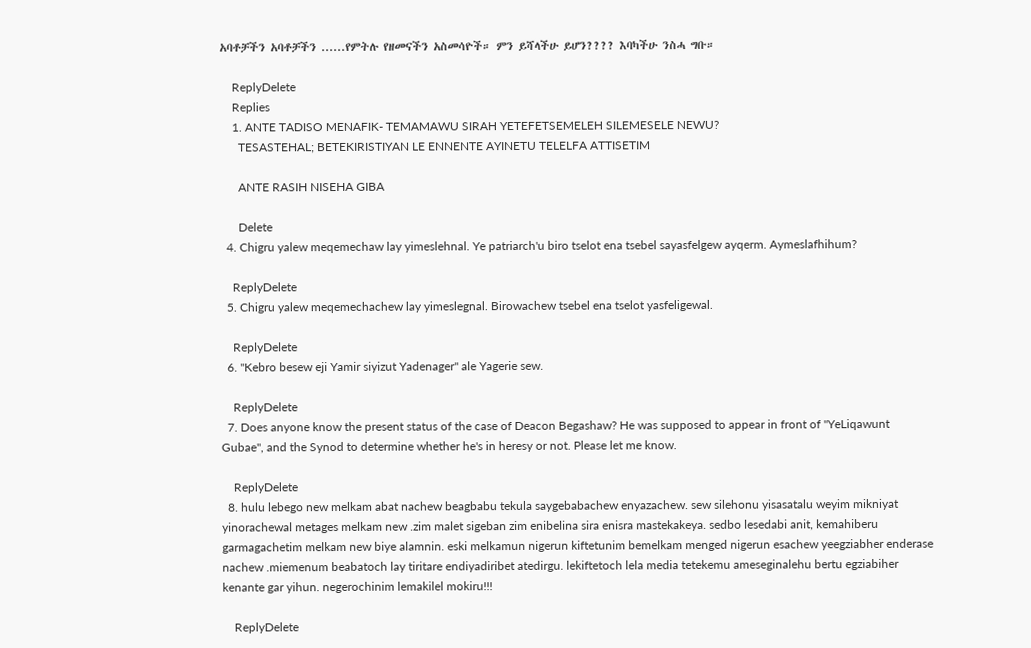አባቶቻችን አባቶቻችን ......የምትሉ የዘመናችን አስመሳዮች። ምን ይሻላችሁ ይሆን???? እባካችሁ ንስሓ ግቡ።

    ReplyDelete
    Replies
    1. ANTE TADISO MENAFIK- TEMAMAWU SIRAH YETEFETSEMELEH SILEMESELE NEWU?
      TESASTEHAL; BETEKIRISTIYAN LE ENNENTE AYINETU TELELFA ATTISETIM

      ANTE RASIH NISEHA GIBA

      Delete
  4. Chigru yalew meqemechaw lay yimeslehnal. Ye patriarch'u biro tselot ena tsebel sayasfelgew ayqerm. Aymeslafhihum?

    ReplyDelete
  5. Chigru yalew meqemechachew lay yimeslegnal. Birowachew tsebel ena tselot yasfeligewal.

    ReplyDelete
  6. "Kebro besew eji Yamir siyizut Yadenager" ale Yagerie sew.

    ReplyDelete
  7. Does anyone know the present status of the case of Deacon Begashaw? He was supposed to appear in front of "YeLiqawunt Gubae", and the Synod to determine whether he's in heresy or not. Please let me know.

    ReplyDelete
  8. hulu lebego new melkam abat nachew beagbabu tekula saygebabachew enyazachew. sew silehonu yisasatalu weyim mikniyat yinorachewal metages melkam new .zim malet sigeban zim enibelina sira enisra mastekakeya. sedbo lesedabi anit, kemahiberu garmagachetim melkam new biye alamnin. eski melkamun nigerun kiftetunim bemelkam menged nigerun esachew yeegziabher enderase nachew .miemenum beabatoch lay tiritare endiyadiribet atedirgu. lekiftetoch lela media tetekemu ameseginalehu bertu egziabiher kenante gar yihun. negerochinim lemakilel mokiru!!!

    ReplyDelete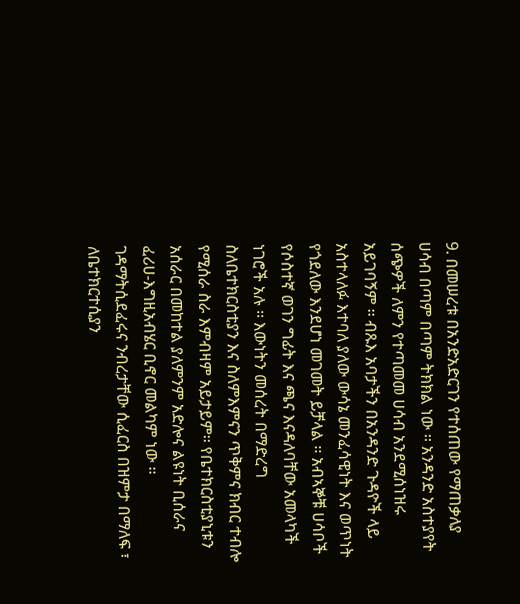9. በመሠረቱ በአንድአድርገን የተሰጠው የማጠቃለያ ሀሳብ በጣም በጣም ትክክል ነው ፡፡ አንዳንድ አስተያየት ሰጭዎች ለምን የተጣመመ ሀሳብ አንደሚሰነዝሩ አይገባኝም ፡፡ ብጹእ አባታችን በአንዳንድ ጉዳዮች ላይ አስተላለፉ እተባለ ያለው ውሳኔ መንፈሳዊነት እና ወጥነት የጎደለው እንደሆነ መገመት ይቻላል ፡፡ አብኣኞቹ ሀሳቦች የሶስተኛ ወገን ግፊት እና ጫና እናዳለባቸው አመላካች ነገሮች አሉ ፡፡ እውነትን መሰረት በማድረግ ስለቤተክርስቲያን እና ስለምእምናን ጥቅምና ክብር ተብሎ የሚሰራ ስራ እምብዛም አይታይም፡፡ የቤተክርስቲያኒቱን አሰራር በመከተል ያለምንም አድሎና ልዩነት ቢሰራና ፈሪሀ-እግዚአብሄር ቢኖር መልካም ነው ፡፡ ገዳማትሲደፈሩና ንብረታቸው ሲፈርስ በዝምታ በማለፍ ፣ ለቤተክርተሲያን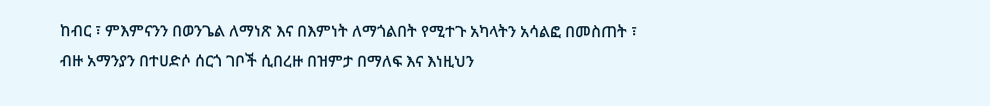ከብር ፣ ምእምናንን በወንጌል ለማነጽ እና በእምነት ለማጎልበት የሚተጉ አካላትን አሳልፎ በመስጠት ፣ ብዙ አማንያን በተሀድሶ ሰርጎ ገቦች ሲበረዙ በዝምታ በማለፍ እና እነዚህን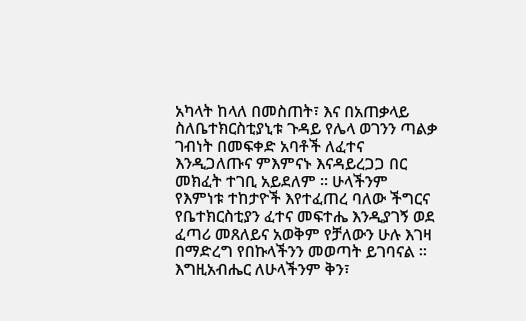አካላት ከላለ በመስጠት፣ እና በአጠቃላይ ስለቤተክርስቲያኒቱ ጉዳይ የሌላ ወገንን ጣልቃ ገብነት በመፍቀድ አባቶች ለፈተና እንዲጋለጡና ምእምናኑ እናዳይረጋጋ በር መክፈት ተገቢ አይደለም ፡፡ ሁላችንም የእምነቱ ተከታዮች እየተፈጠረ ባለው ችግርና የቤተክርስቲያን ፈተና መፍተሔ እንዲያገኝ ወደ ፈጣሪ መጸለይና አወቅም የቻለውን ሁሉ እገዛ በማድረግ የበኩላችንን መወጣት ይገባናል ፡፡ እግዚአብሔር ለሁላችንም ቅን፣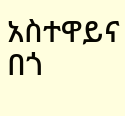አስተዋይና በጎ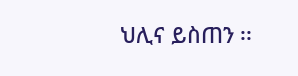ህሊና ይስጠን ፡፡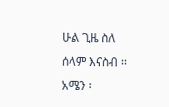ሁል ጊዜ ስለ ሰላም እናስብ ፡፡ አሜን ፡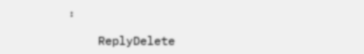፡

    ReplyDelete